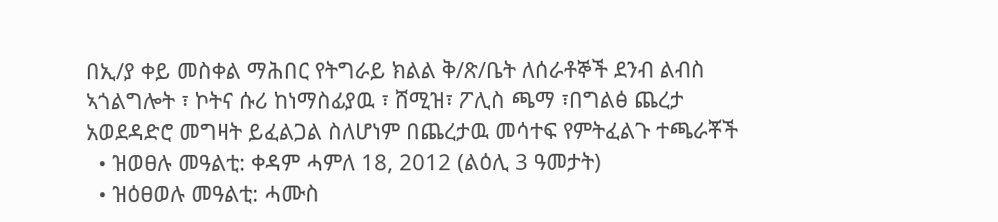በኢ/ያ ቀይ መስቀል ማሕበር የትግራይ ክልል ቅ/ጽ/ቤት ለሰራቶኞች ደንብ ልብስ ኣጎልግሎት ፣ ኮትና ሱሪ ከነማስፊያዉ ፣ ሸሚዝ፣ ፖሊስ ጫማ ፣በግልፅ ጨረታ አወደዳድሮ መግዛት ይፈልጋል ስለሆነም በጨረታዉ መሳተፍ የምትፈልጉ ተጫራቾች
  • ዝወፀሉ መዓልቲ: ቀዳም ሓምለ 18, 2012 (ልዕሊ 3 ዓመታት)
  • ዝዕፀወሉ መዓልቲ: ሓሙስ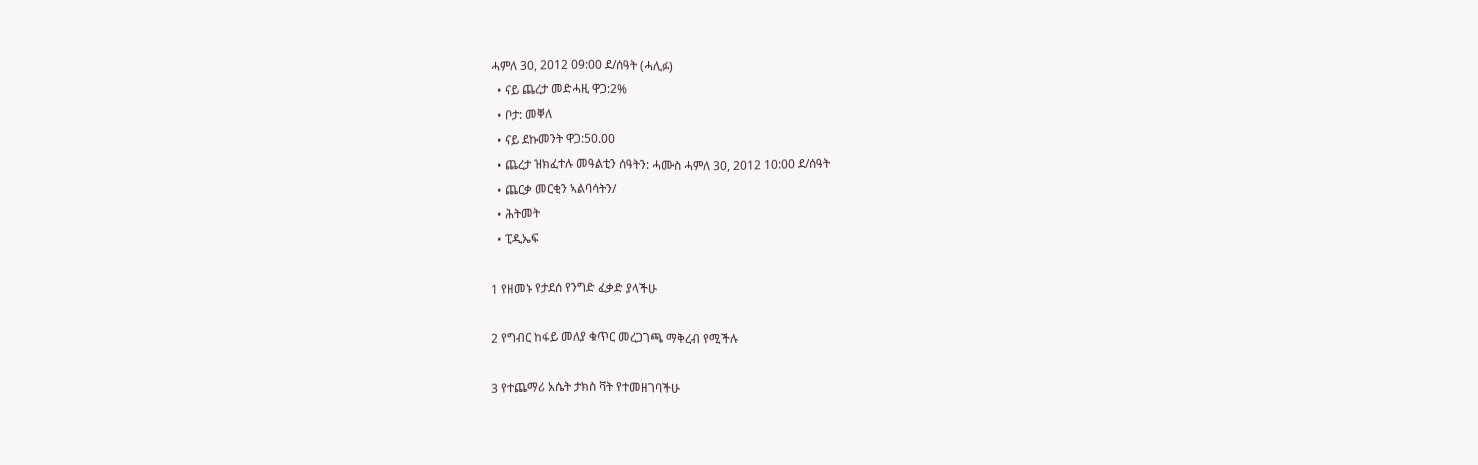ሓምለ 30, 2012 09:00 ደ/ሰዓት (ሓሊፉ)
  • ናይ ጨረታ መድሓዚ ዋጋ:2%
  • ቦታ: መቐለ
  • ናይ ደኩመንት ዋጋ:50.00
  • ጨረታ ዝክፈተሉ መዓልቲን ሰዓትን: ሓሙስ ሓምለ 30, 2012 10:00 ደ/ሰዓት
  • ጨርቃ መርቂን ኣልባሳትን/
  • ሕትመት
  • ፒዲኤፍ

1 የዘመኑ የታደሰ የንግድ ፈቃድ ያላችሁ

2 የግብር ከፋይ መለያ ቁጥር መረጋገጫ ማቅረብ የሚችሉ

3 የተጨማሪ አሴት ታክስ ቫት የተመዘገባችሁ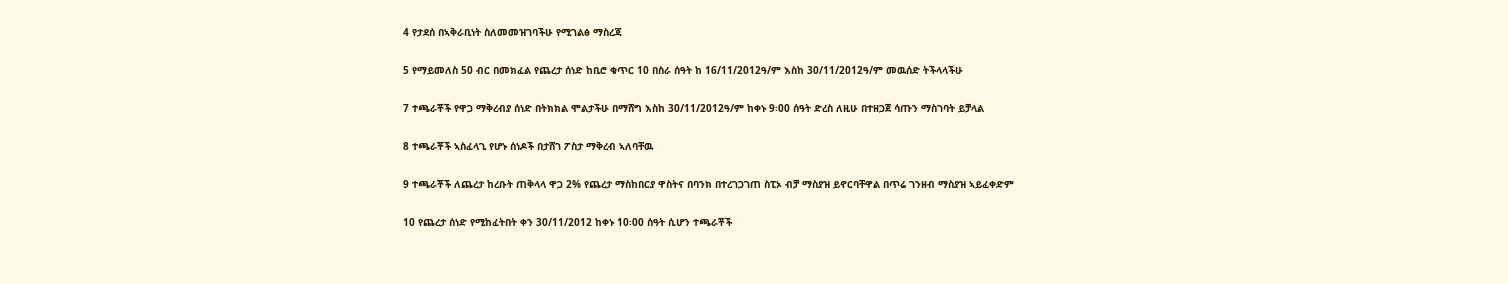4 የታደሰ በኣቅራቢነት ስለመመዝገባችሁ የሚገልፅ ማስረጃ

5 የማይመለስ 50 ብር በመክፈል የጨረታ ሰነድ ከቢሮ ቁጥር 10 በስራ ሰዓት ከ 16/11/2012ዓ/ም እስከ 30/11/2012ዓ/ም መዉሰድ ትችላላችሁ

7 ተጫራቾች የዋጋ ማቅረብያ ሰነድ በትክክል ሞልታችሁ በማሸግ እስከ 30/11/2012ዓ/ም ከቀኑ 9፡00 ሰዓት ድረስ ለዚሁ በተዘጋጀ ሳጡን ማስገባት ይቻላል

8 ተጫራቾች ኣስፈላጊ የሆኑ ሰነዶች በታሸገ ፖስታ ማቅረብ ኣለባቸዉ

9 ተጫራቾች ለጨረታ ከረቡት ጠቅላላ ዋጋ 2% የጨረታ ማስከበርያ ዋስትና በባንክ በተረገጋገጠ ስፒኦ ብቻ ማስያዝ ይኖርባቸዋል በጥሬ ገንዘብ ማስያዝ ኣይፈቀድም

10 የጨረታ ሰነድ የሚከፈትበት ቀን 30/11/2012 ከቀኑ 10፡00 ሰዓት ሲሆን ተጫራቾች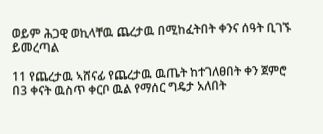ወይም ሕጋዊ ወኪላቸዉ ጨረታዉ በሚከፈትበት ቀንና ሰዓት ቢገኙ ይመረጣል

11 የጨረታዉ ኣሸናፊ የጨረታዉ ዉጤት ከተገለፀበት ቀን ጀምሮ በ3 ቀናት ዉስጥ ቀርቦ ዉል የማሰር ግዴታ አለበት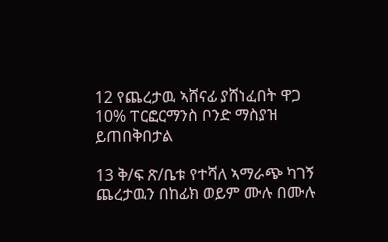12 የጨረታዉ ኣሸናፊ ያሸነፈበት ዋጋ 10% ፐርፎርማንስ ቦንድ ማስያዝ ይጠበቅበታል

13 ቅ/ፍ ጽ/ቤቱ የተሻለ ኣማራጭ ካገኝ ጨረታዉን በከፊክ ወይም ሙሉ በሙሉ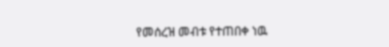የመሰረዝ መብቱ የተጠበቀ ነዉ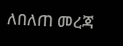ለበለጠ መረጃ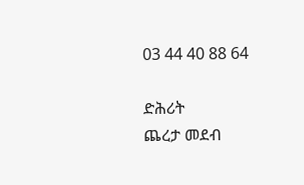03 44 40 88 64

ድሕሪት
ጨረታ መደብ